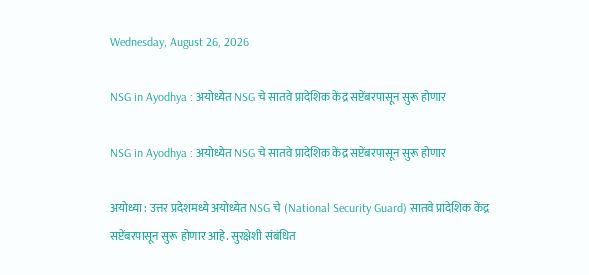Wednesday, August 26, 2026

NSG in Ayodhya : अयोध्येत NSG चे सातवे प्रादेशिक केंद्र सप्टेंबरपासून सुरू होणार

NSG in Ayodhya : अयोध्येत NSG चे सातवे प्रादेशिक केंद्र सप्टेंबरपासून सुरू होणार

अयोध्या : उत्तर प्रदेशमध्ये अयोध्येत NSG चे (National Security Guard) सातवे प्रादेशिक केंद्र सप्टेंबरपासून सुरू होणार आहे. सुरक्षेशी संबंधित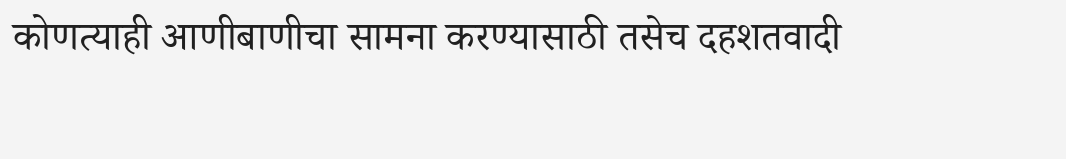कोणत्याही आणीबाणीचा सामना करण्यासाठी तसेच दहशतवादी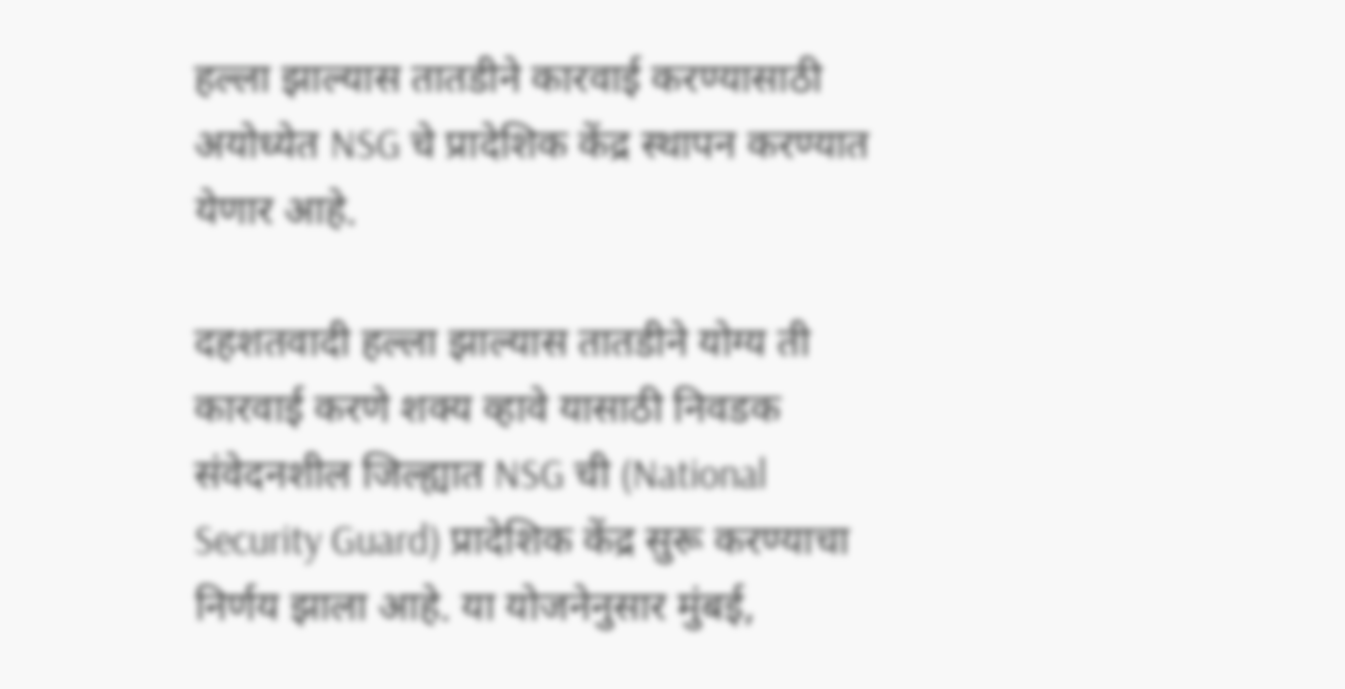हल्ला झाल्यास तातडीने कारवाई करण्यासाठी अयोध्येत NSG चे प्रादेशिक केंद्र स्थापन करण्यात येणार आहे.

दहशतवादी हल्ला झाल्यास तातडीने योग्य ती कारवाई करणे शक्य व्हावे यासाठी निवडक संवेदनशील जिल्ह्यात NSG ची (National Security Guard) प्रादेशिक केंद्र सुरू करण्याचा निर्णय झाला आहे. या योजनेनुसार मुंबई,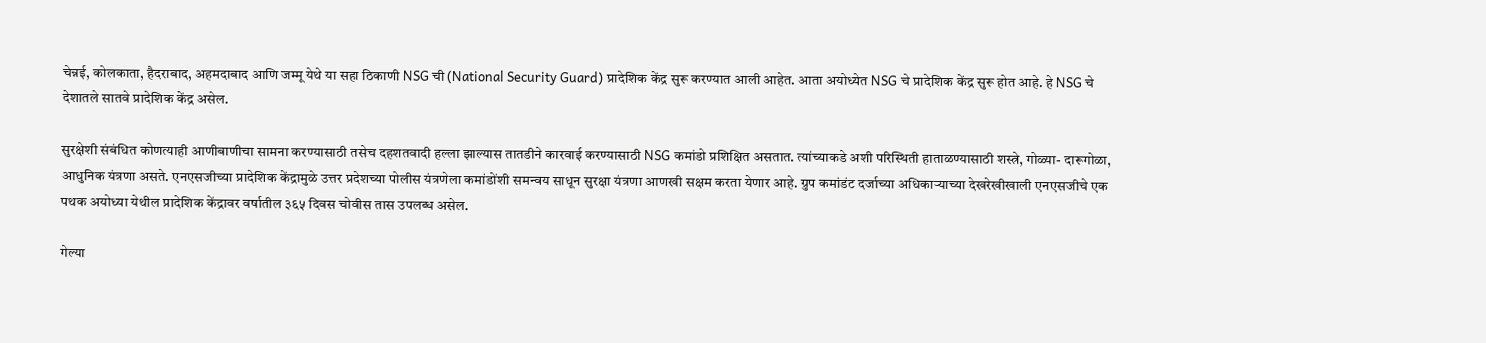चेन्नई, कोलकाता, हैदराबाद, अहमदाबाद आणि जम्मू येथे या सहा ठिकाणी NSG ची (National Security Guard) प्रादेशिक केंद्र सुरू करण्यात आली आहेत. आता अयोध्येत NSG चे प्रादेशिक केंद्र सुरू होत आहे. हे NSG चे देशातले सातवे प्रादेशिक केंद्र असेल.

सुरक्षेशी संबंधित कोणत्याही आणीबाणीचा सामना करण्यासाठी तसेच दहशतवादी हल्ला झाल्यास तातडीने कारवाई करण्यासाठी NSG कमांडो प्रशिक्षित असतात. त्यांच्याकडे अशी परिस्थिती हाताळण्यासाठी शस्त्रे, गोळ्या- दारूगोळा, आधुनिक यंत्रणा असते. एनएसजीच्या प्रादेशिक केंद्रामुळे उत्तर प्रदेशच्या पोलीस यंत्रणेला कमांडोंशी समन्वय साधून सुरक्षा यंत्रणा आणखी सक्षम करता येणार आहे. ग्रुप कमांडंट दर्जाच्या अधिकाऱ्याच्या देखरेखीखाली एनएसजीचे एक पथक अयोध्या येथील प्रादेशिक केंद्रावर वर्षातील ३६५ दिवस चोवीस तास उपलब्ध असेल.

गेल्या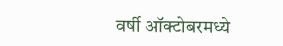वर्षी ऑक्टोबरमध्ये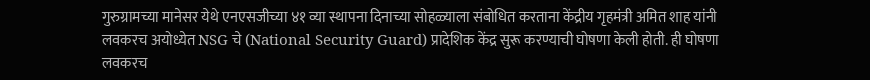गुरुग्रामच्या मानेसर येथे एनएसजीच्या ४१ व्या स्थापना दिनाच्या सोहळ्याला संबोधित करताना केंद्रीय गृहमंत्री अमित शाह यांनी लवकरच अयोध्येत NSG चे (National Security Guard) प्रादेशिक केंद्र सुरू करण्याची घोषणा केली होती. ही घोषणा लवकरच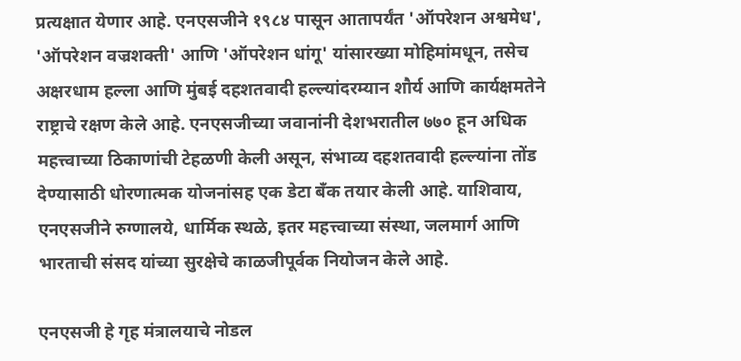प्रत्यक्षात येणार आहे. एनएसजीने १९८४ पासून आतापर्यंत 'ऑपरेशन अश्वमेध', 'ऑपरेशन वज्रशक्ती' आणि 'ऑपरेशन धांगू' यांसारख्या मोहिमांमधून, तसेच अक्षरधाम हल्ला आणि मुंबई दहशतवादी हल्ल्यांदरम्यान शौर्य आणि कार्यक्षमतेने राष्ट्राचे रक्षण केले आहे. एनएसजीच्या जवानांनी देशभरातील ७७० हून अधिक महत्त्वाच्या ठिकाणांची टेहळणी केली असून, संभाव्य दहशतवादी हल्ल्यांना तोंड देण्यासाठी धोरणात्मक योजनांसह एक डेटा बँक तयार केली आहे. याशिवाय, एनएसजीने रुग्णालये, धार्मिक स्थळे, इतर महत्त्वाच्या संस्था, जलमार्ग आणि भारताची संसद यांच्या सुरक्षेचे काळजीपूर्वक नियोजन केले आहे.

एनएसजी हे गृह मंत्रालयाचे नोडल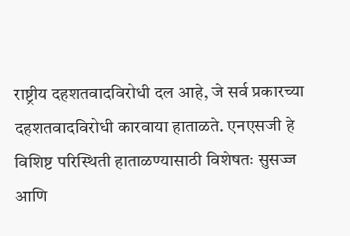राष्ट्रीय दहशतवादविरोधी दल आहे, जे सर्व प्रकारच्या दहशतवादविरोधी कारवाया हाताळते. एनएसजी हे विशिष्ट परिस्थिती हाताळण्यासाठी विशेषतः सुसज्ज आणि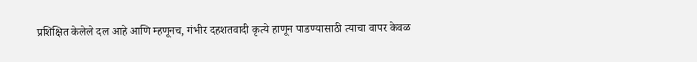प्रशिक्षित केलेले दल आहे आणि म्हणूनच, गंभीर दहशतवादी कृत्ये हाणून पाडण्यासाठी त्याचा वापर केवळ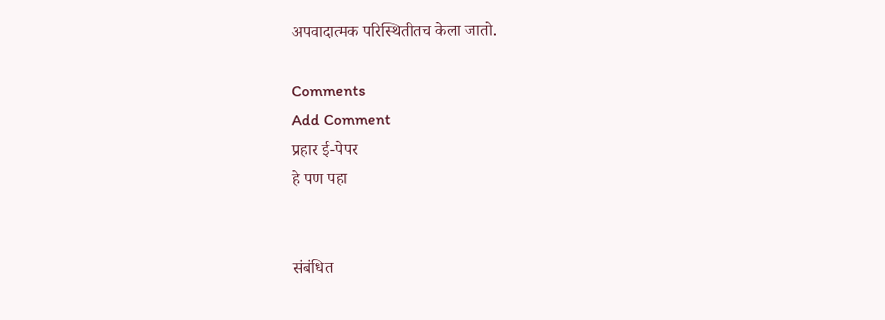अपवादात्मक परिस्थितीतच केला जातो.

Comments
Add Comment
प्रहार ई-पेपर
हे पण पहा


संबंधित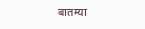बातम्या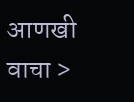आणखी वाचा >